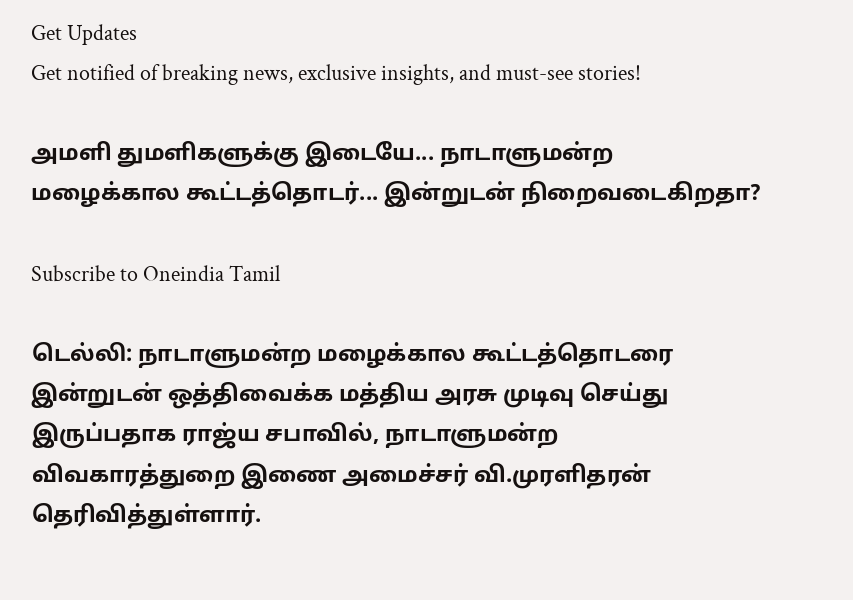Get Updates
Get notified of breaking news, exclusive insights, and must-see stories!

அமளி துமளிகளுக்கு இடையே... நாடாளுமன்ற மழைக்கால கூட்டத்தொடர்... இன்றுடன் நிறைவடைகிறதா?

Subscribe to Oneindia Tamil

டெல்லி: நாடாளுமன்ற மழைக்கால கூட்டத்தொடரை இன்றுடன் ஒத்திவைக்க மத்திய அரசு முடிவு செய்து இருப்பதாக ராஜ்ய சபாவில், நாடாளுமன்ற விவகாரத்துறை இணை அமைச்சர் வி.முரளிதரன் தெரிவித்துள்ளார்.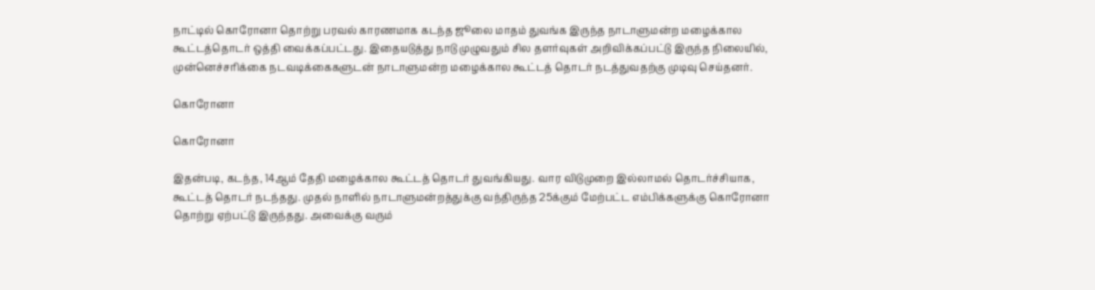நாட்டில் கொரோனா தொற்று பரவல் காரணமாக கடந்த ஜூலை மாதம் துவங்க இருந்த நாடாளுமன்ற மழைக்கால கூட்டத்தொடர் ஒத்தி வைக்கப்பட்டது. இதையடுத்து நாடு முழுவதும் சில தளர்வுகள் அறிவிக்கப்பட்டு இருந்த நிலையில், முன்னெச்சரிக்கை நடவடிக்கைகளுடன் நாடாளுமன்ற மழைக்கால கூட்டத் தொடர் நடத்துவதற்கு முடிவு செய்தனர்.

கொரோனா

கொரோனா

இதன்படி, கடந்த, 14ஆம் தேதி மழைக்கால கூட்டத் தொடர் துவங்கியது. வார விடுமுறை இல்லாமல் தொடர்ச்சியாக, கூட்டத் தொடர் நடந்தது. முதல் நாளில் நாடாளுமன்றத்துக்கு வந்திருந்த 25க்கும் மேற்பட்ட எம்பிக்களுக்கு கொரோனா தொற்று ஏற்பட்டு இருந்தது. அவைக்கு வரும்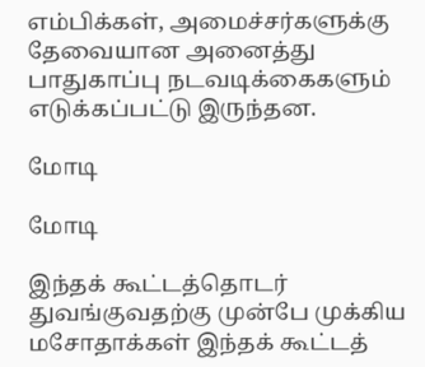எம்பிக்கள், அமைச்சர்களுக்கு தேவையான அனைத்து பாதுகாப்பு நடவடிக்கைகளும் எடுக்கப்பட்டு இருந்தன.

மோடி

மோடி

இந்தக் கூட்டத்தொடர் துவங்குவதற்கு முன்பே முக்கிய மசோதாக்கள் இந்தக் கூட்டத்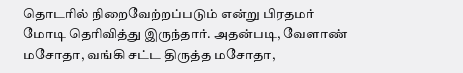தொடரில் நிறைவேற்றப்படும் என்று பிரதமர் மோடி தெரிவித்து இருந்தார். அதன்படி, வேளாண் மசோதா, வங்கி சட்ட திருத்த மசோதா,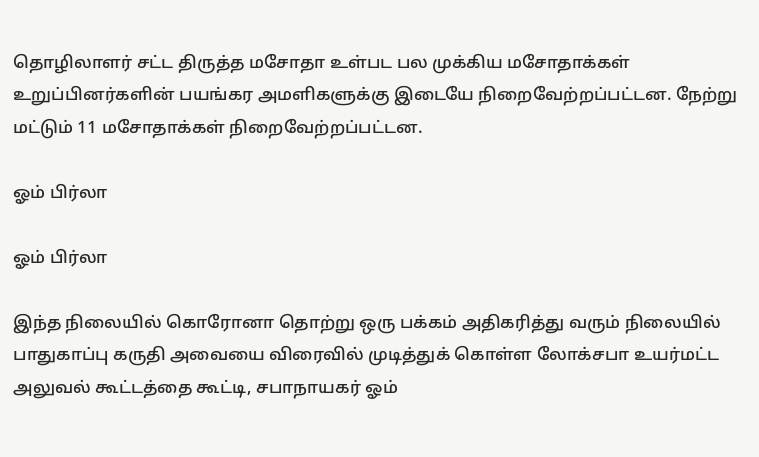தொழிலாளர் சட்ட திருத்த மசோதா உள்பட பல முக்கிய மசோதாக்கள் உறுப்பினர்களின் பயங்கர அமளிகளுக்கு இடையே நிறைவேற்றப்பட்டன. நேற்று மட்டும் 11 மசோதாக்கள் நிறைவேற்றப்பட்டன.

ஓம் பிர்லா

ஓம் பிர்லா

இந்த நிலையில் கொரோனா தொற்று ஒரு பக்கம் அதிகரித்து வரும் நிலையில் பாதுகாப்பு கருதி அவையை விரைவில் முடித்துக் கொள்ள லோக்சபா உயர்மட்ட அலுவல் கூட்டத்தை கூட்டி, சபாநாயகர் ஓம்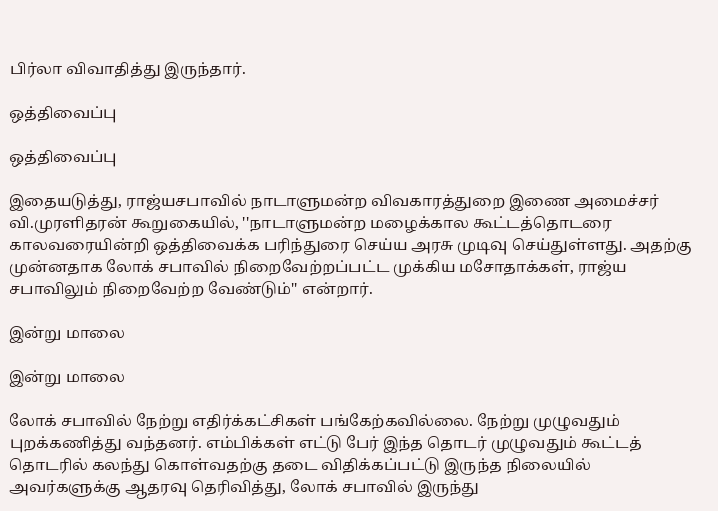பிர்லா விவாதித்து இருந்தார்.

ஒத்திவைப்பு

ஒத்திவைப்பு

இதையடுத்து, ராஜ்யசபாவில் நாடாளுமன்ற விவகாரத்துறை இணை அமைச்சர் வி.முரளிதரன் கூறுகையில், ''நாடாளுமன்ற மழைக்கால கூட்டத்தொடரை காலவரையின்றி ஒத்திவைக்க பரிந்துரை செய்ய அரசு முடிவு செய்துள்ளது. அதற்கு முன்னதாக லோக் சபாவில் நிறைவேற்றப்பட்ட முக்கிய மசோதாக்கள், ராஜ்ய சபாவிலும் நிறைவேற்ற வேண்டும்'' என்றார்.

இன்று மாலை

இன்று மாலை

லோக் சபாவில் நேற்று எதிர்க்கட்சிகள் பங்கேற்கவில்லை. நேற்று முழுவதும் புறக்கணித்து வந்தனர். எம்பிக்கள் எட்டு பேர் இந்த தொடர் முழுவதும் கூட்டத் தொடரில் கலந்து கொள்வதற்கு தடை விதிக்கப்பட்டு இருந்த நிலையில் அவர்களுக்கு ஆதரவு தெரிவித்து, லோக் சபாவில் இருந்து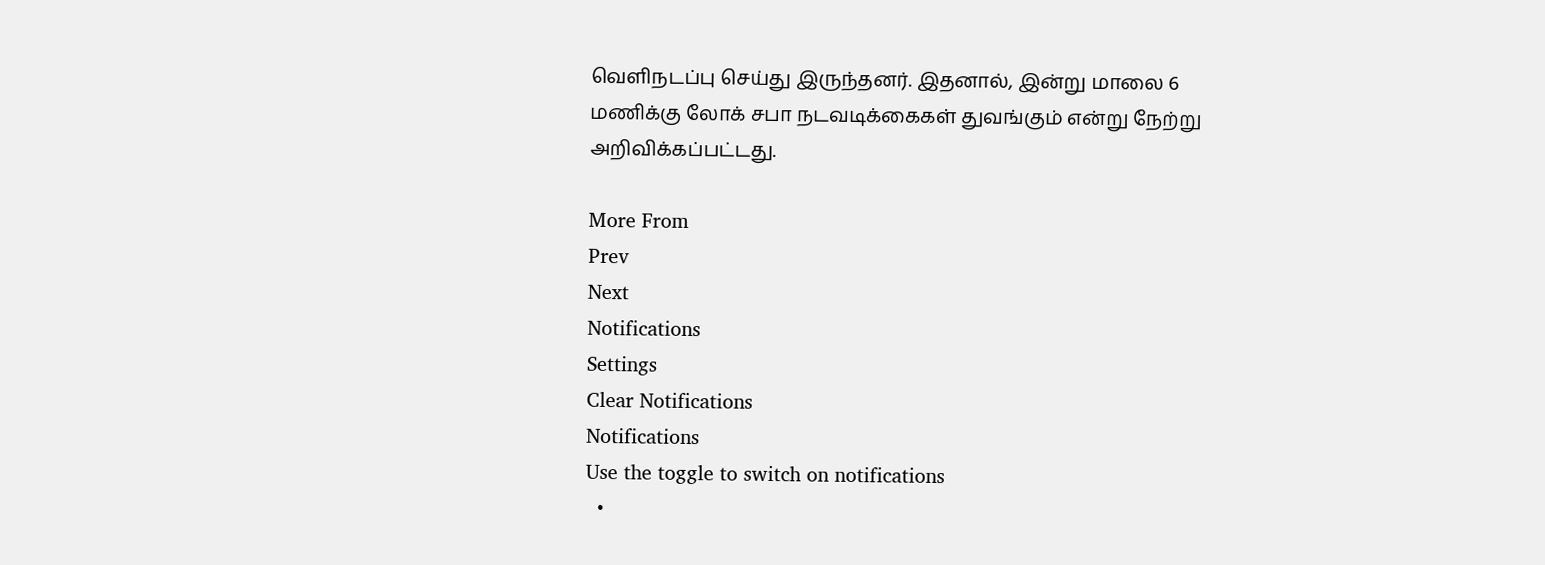வெளிநடப்பு செய்து இருந்தனர். இதனால், இன்று மாலை 6 மணிக்கு லோக் சபா நடவடிக்கைகள் துவங்கும் என்று நேற்று அறிவிக்கப்பட்டது.

More From
Prev
Next
Notifications
Settings
Clear Notifications
Notifications
Use the toggle to switch on notifications
  •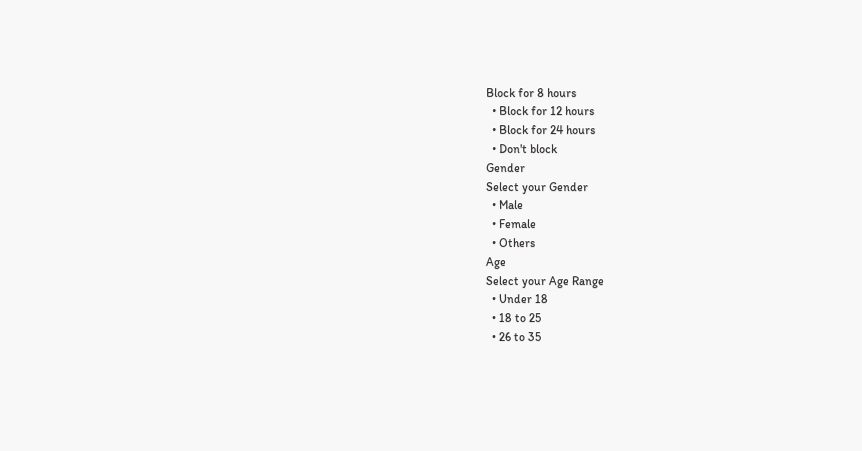Block for 8 hours
  • Block for 12 hours
  • Block for 24 hours
  • Don't block
Gender
Select your Gender
  • Male
  • Female
  • Others
Age
Select your Age Range
  • Under 18
  • 18 to 25
  • 26 to 35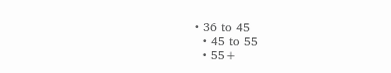• 36 to 45
  • 45 to 55
  • 55+